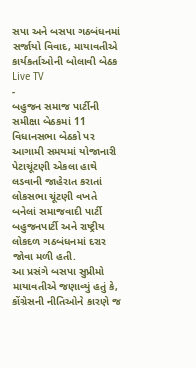સપા અને બસપા ગઠબંધનમાં સર્જાયો વિવાદ, માયાવતીએ કાર્યકર્તાઓની બોલાવી બેઠક
Live TV
-
બહુજન સમાજ પાર્ટીની સમીક્ષા બેઠકમાં 11 વિધાનસભા બેઠકો પર આગામી સમયમાં યોજાનારી પેટાચૂંટણી એકલા હાથે લડવાની જાહેરાત કરાતાં લોકસભા ચૂંટણી વખતે બનેલાં સમાજવાદી પાર્ટી બહુજનપાર્ટી અને રાષ્ટ્રીય લોકદળ ગઠબંધનમાં દરાર જોવા મળી હતી.
આ પ્રસંગે બસપા સુપ્રીમો માયાવતીએ જણાવ્યું હતું કે, કોંગ્રેસની નીતિઓને કારણે જ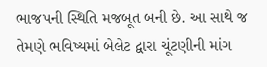ભાજપની સ્થિતિ મજબૂત બની છે. આ સાથે જ તેમણે ભવિષ્યમાં બેલેટ દ્વારા ચૂંટણીની માંગ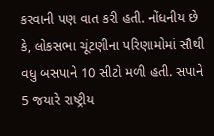કરવાની પણ વાત કરી હતી. નોંધનીય છે કે, લોકસભા ચૂંટણીના પરિણામોમાં સૌથી વધુ બસપાને 10 સીટો મળી હતી. સપાને 5 જયારે રાષ્ટ્રીય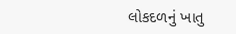લોકદળનું ખાતુ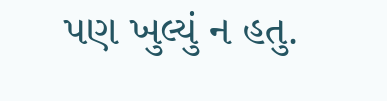પણ ખુલ્યું ન હતુ.